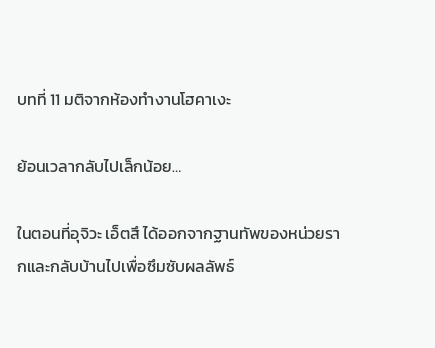บทที่ 11 มติจากห้องทำงานโฮคาเงะ

ย้อนเวลากลับไปเล็กน้อย…

ในตอนที่อุจิวะ เอ็ตสึ ได้ออกจากฐานทัพของหน่วยรากและกลับบ้านไปเพื่อซึมซับผลลัพธ์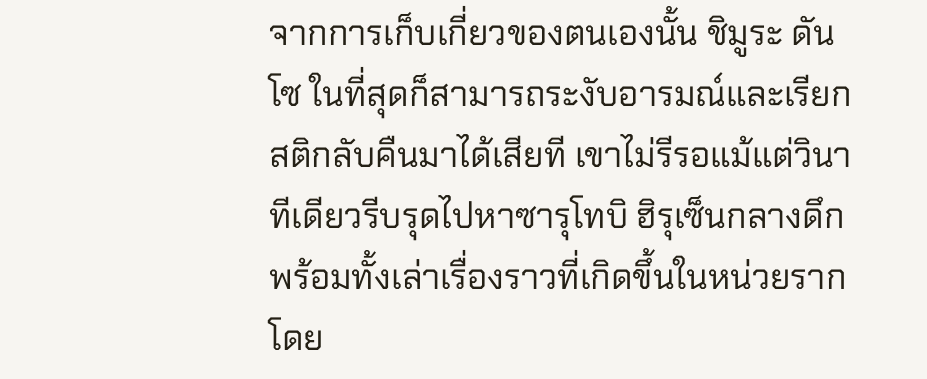จากการเก็บเกี่ยวของตนเองนั้น ชิมูระ ดันโซ ในที่สุดก็สามารถระงับอารมณ์และเรียกสติกลับคืนมาได้เสียที เขาไม่รีรอแม้แต่วินาทีเดียวรีบรุดไปหาซารุโทบิ ฮิรุเซ็นกลางดึกพร้อมทั้งเล่าเรื่องราวที่เกิดขึ้นในหน่วยรากโดย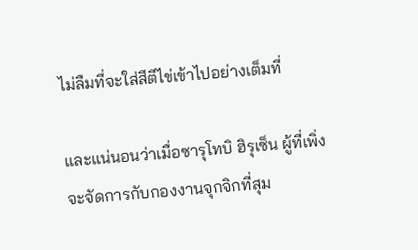ไม่ลืมที่จะใส่สีตีไข่เข้าไปอย่างเต็มที่

และแน่นอนว่าเมื่อซารุโทบิ ฮิรุเซ็น ผู้ที่เพิ่งจะจัดการกับกองงานจุกจิกที่สุม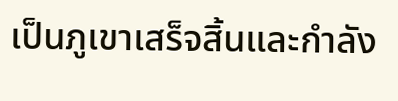เป็นภูเขาเสร็จสิ้นและกำลัง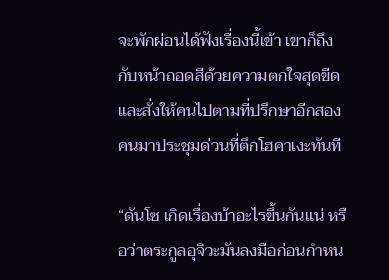จะพักผ่อนได้ฟังเรื่องนี้เข้า เขาก็ถึงกับหน้าถอดสีด้วยความตกใจสุดขีด และสั่งให้คนไปตามที่ปรึกษาอีกสองคนมาประชุมด่วนที่ตึกโฮคาเงะทันที

“ดันโซ เกิดเรื่องบ้าอะไรขึ้นกันแน่ หรือว่าตระกูลอุจิวะมันลงมือก่อนกำหน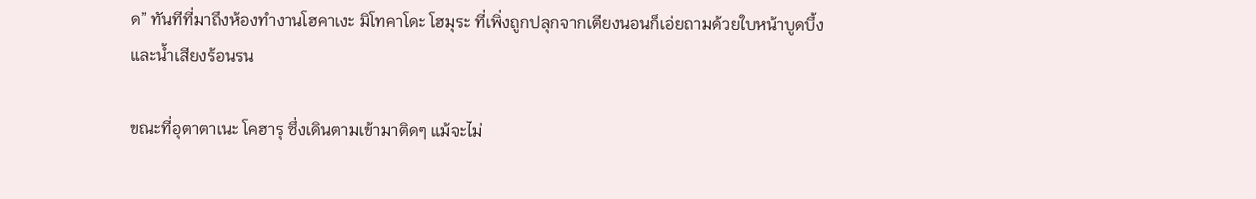ด” ทันทีที่มาถึงห้องทำงานโฮคาเงะ มิโทคาโดะ โฮมุระ ที่เพิ่งถูกปลุกจากเตียงนอนก็เอ่ยถามด้วยใบหน้าบูดบึ้งและน้ำเสียงร้อนรน

ขณะที่อุตาตาเนะ โคฮารุ ซึ่งเดินตามเข้ามาติดๆ แม้จะไม่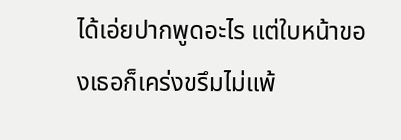ได้เอ่ยปากพูดอะไร แต่ใบหน้าของเธอก็เคร่งขรึมไม่แพ้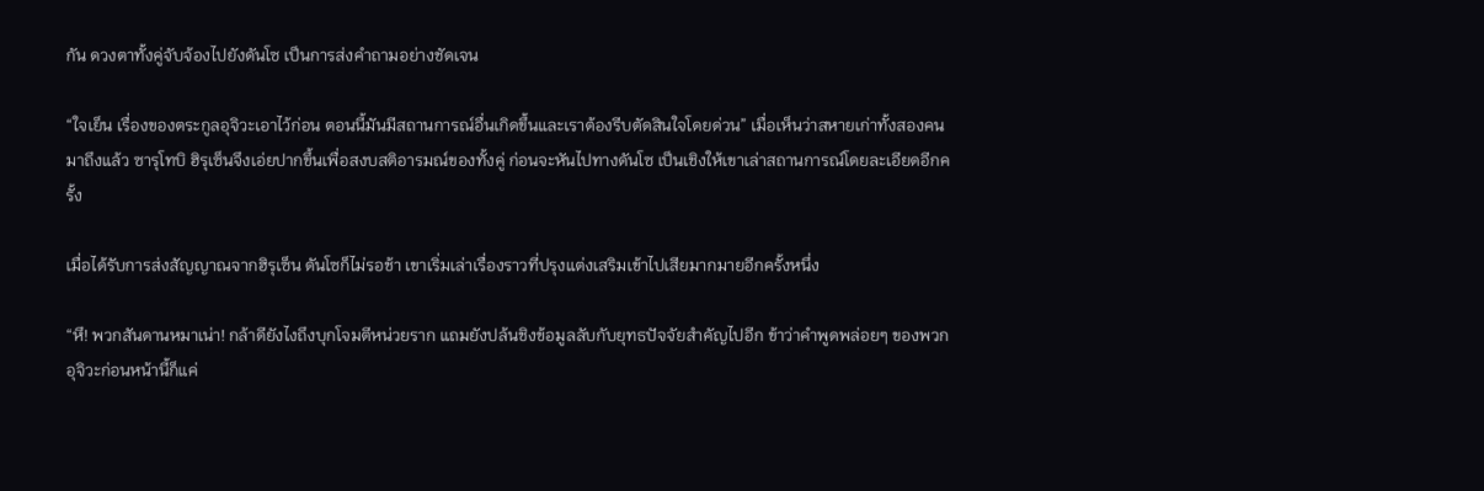กัน ดวงตาทั้งคู่จับจ้องไปยังดันโซ เป็นการส่งคำถามอย่างชัดเจน

“ใจเย็น เรื่องของตระกูลอุจิวะเอาไว้ก่อน ตอนนี้มันมีสถานการณ์อื่นเกิดขึ้นและเราต้องรีบตัดสินใจโดยด่วน” เมื่อเห็นว่าสหายเก่าทั้งสองคนมาถึงแล้ว ซารุโทบิ ฮิรุเซ็นจึงเอ่ยปากขึ้นเพื่อสงบสติอารมณ์ของทั้งคู่ ก่อนจะหันไปทางดันโซ เป็นเชิงให้เขาเล่าสถานการณ์โดยละเอียดอีกครั้ง

เมื่อได้รับการส่งสัญญาณจากฮิรุเซ็น ดันโซก็ไม่รอช้า เขาเริ่มเล่าเรื่องราวที่ปรุงแต่งเสริมเข้าไปเสียมากมายอีกครั้งหนึ่ง

“หึ! พวกสันดานหมาเน่า! กล้าดียังไงถึงบุกโจมตีหน่วยราก แถมยังปล้นชิงข้อมูลลับกับยุทธปัจจัยสำคัญไปอีก ข้าว่าคำพูดพล่อยๆ ของพวกอุจิวะก่อนหน้านี้ก็แค่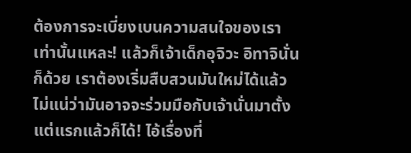ต้องการจะเบี่ยงเบนความสนใจของเราเท่านั้นแหละ! แล้วก็เจ้าเด็กอุจิวะ อิทาจินั่นก็ด้วย เราต้องเริ่มสืบสวนมันใหม่ได้แล้ว ไม่แน่ว่ามันอาจจะร่วมมือกับเจ้านั่นมาตั้งแต่แรกแล้วก็ได้! ไอ้เรื่องที่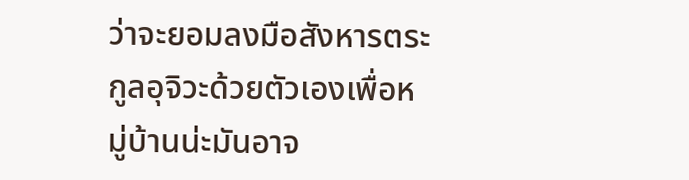ว่าจะยอมลงมือสังหารตระกูลอุจิวะด้วยตัวเองเพื่อหมู่บ้านน่ะมันอาจ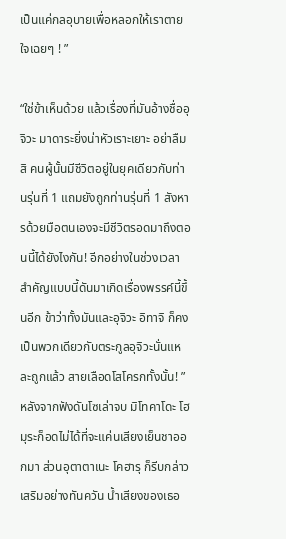เป็นแค่กลอุบายเพื่อหลอกให้เราตายใจเฉยๆ ! ”

“ใช่ข้าเห็นด้วย แล้วเรื่องที่มันอ้างชื่ออุจิวะ มาดาระยิ่งน่าหัวเราะเยาะ อย่าลืมสิ คนผู้นั้นมีชีวิตอยู่ในยุคเดียวกับท่านรุ่นที่ 1 แถมยังถูกท่านรุ่นที่ 1 สังหารด้วยมือตนเองจะมีชีวิตรอดมาถึงตอนนี้ได้ยังไงกัน! อีกอย่างในช่วงเวลาสำคัญแบบนี้ดันมาเกิดเรื่องพรรค์นี้ขึ้นอีก ข้าว่าทั้งมันและอุจิวะ อิทาจิ ก็คงเป็นพวกเดียวกับตระกูลอุจิวะนั่นแหละถูกแล้ว สายเลือดโสโครกทั้งนั้น! ” หลังจากฟังดันโซเล่าจบ มิโทคาโดะ โฮมุระก็อดไม่ได้ที่จะแค่นเสียงเย็นชาออกมา ส่วนอุตาตาเนะ โคฮารุ ก็รีบกล่าวเสริมอย่างทันควัน น้ำเสียงของเธอ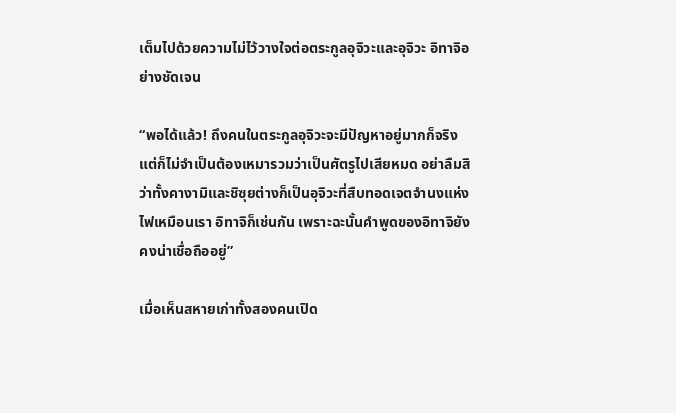เต็มไปด้วยความไม่ไว้วางใจต่อตระกูลอุจิวะและอุจิวะ อิทาจิอย่างชัดเจน

“พอได้แล้ว! ถึงคนในตระกูลอุจิวะจะมีปัญหาอยู่มากก็จริงแต่ก็ไม่จำเป็นต้องเหมารวมว่าเป็นศัตรูไปเสียหมด อย่าลืมสิว่าทั้งคางามิและชิซุยต่างก็เป็นอุจิวะที่สืบทอดเจตจำนงแห่งไฟเหมือนเรา อิทาจิก็เช่นกัน เพราะฉะนั้นคำพูดของอิทาจิยังคงน่าเชื่อถืออยู่”

เมื่อเห็นสหายเก่าทั้งสองคนเปิด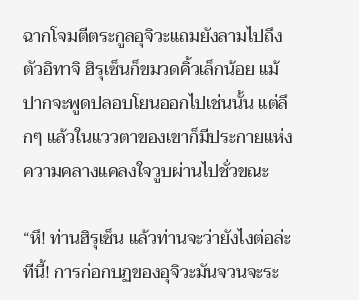ฉากโจมตีตระกูลอุจิวะแถมยังลามไปถึงตัวอิทาจิ ฮิรุเซ็นก็ขมวดคิ้วเล็กน้อย แม้ปากจะพูดปลอบโยนออกไปเช่นนั้น แต่ลึกๆ แล้วในแววตาของเขาก็มีประกายแห่งความคลางแคลงใจวูบผ่านไปชั่วขณะ

“หึ! ท่านฮิรุเซ็น แล้วท่านจะว่ายังไงต่อล่ะทีนี้! การก่อกบฏของอุจิวะมันจวนจะระ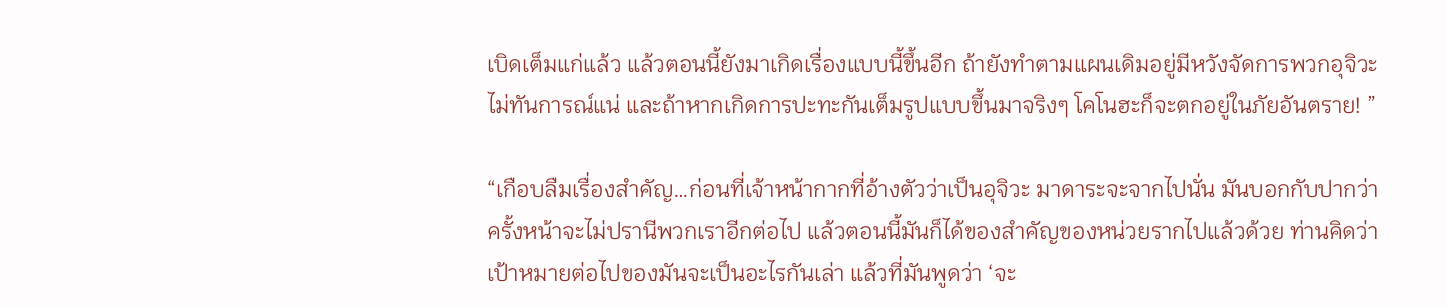เบิดเต็มแก่แล้ว แล้วตอนนี้ยังมาเกิดเรื่องแบบนี้ขึ้นอีก ถ้ายังทำตามแผนเดิมอยู่มีหวังจัดการพวกอุจิวะไม่ทันการณ์แน่ และถ้าหากเกิดการปะทะกันเต็มรูปแบบขึ้นมาจริงๆ โคโนฮะก็จะตกอยู่ในภัยอันตราย! ”

“เกือบลืมเรื่องสำคัญ…ก่อนที่เจ้าหน้ากากที่อ้างตัวว่าเป็นอุจิวะ มาดาระจะจากไปนั่น มันบอกกับปากว่าครั้งหน้าจะไม่ปรานีพวกเราอีกต่อไป แล้วตอนนี้มันก็ได้ของสำคัญของหน่วยรากไปแล้วด้วย ท่านคิดว่าเป้าหมายต่อไปของมันจะเป็นอะไรกันเล่า แล้วที่มันพูดว่า ‘จะ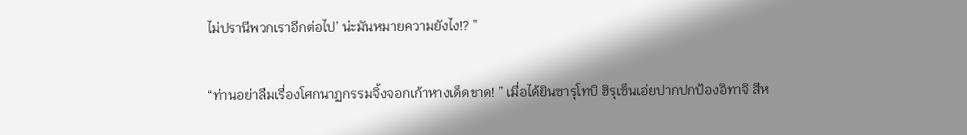ไม่ปรานีพวกเราอีกต่อไป’ น่ะมันหมายความยังไง!? ”

“ท่านอย่าลืมเรื่องโศกนาฏกรรมจิ้งจอกเก้าหางเด็ดขาด! ” เมื่อได้ยินซารุโทบิ ฮิรุเซ็นเอ่ยปากปกป้องอิทาจิ สีห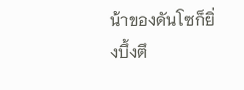น้าของดันโซก็ยิ่งบึ้งตึ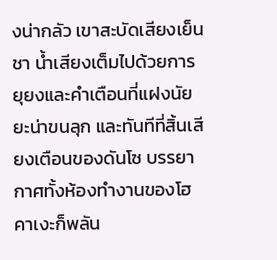งน่ากลัว เขาสะบัดเสียงเย็นชา น้ำเสียงเต็มไปด้วยการยุยงและคำเตือนที่แฝงนัยยะน่าขนลุก และทันทีที่สิ้นเสียงเตือนของดันโซ บรรยากาศทั้งห้องทำงานของโฮคาเงะก็พลัน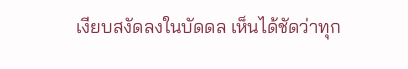เงียบสงัดลงในบัดดล เห็นได้ชัดว่าทุก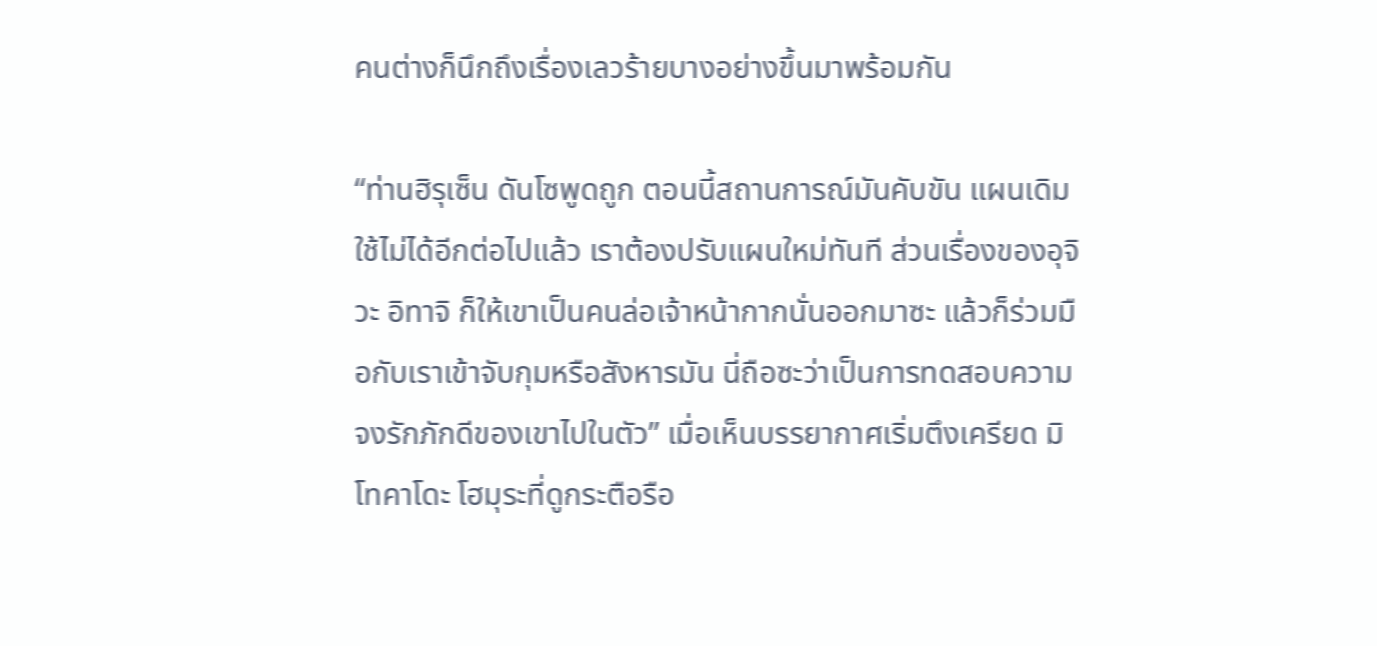คนต่างก็นึกถึงเรื่องเลวร้ายบางอย่างขึ้นมาพร้อมกัน

“ท่านฮิรุเซ็น ดันโซพูดถูก ตอนนี้สถานการณ์มันคับขัน แผนเดิมใช้ไม่ได้อีกต่อไปแล้ว เราต้องปรับแผนใหม่ทันที ส่วนเรื่องของอุจิวะ อิทาจิ ก็ให้เขาเป็นคนล่อเจ้าหน้ากากนั่นออกมาซะ แล้วก็ร่วมมือกับเราเข้าจับกุมหรือสังหารมัน นี่ถือซะว่าเป็นการทดสอบความจงรักภักดีของเขาไปในตัว” เมื่อเห็นบรรยากาศเริ่มตึงเครียด มิโทคาโดะ โฮมุระที่ดูกระตือรือ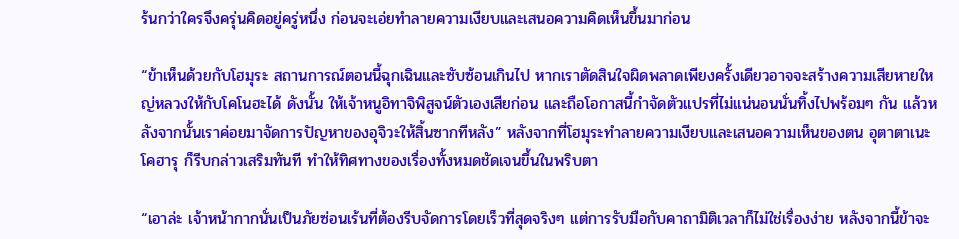ร้นกว่าใครจึงครุ่นคิดอยู่ครู่หนึ่ง ก่อนจะเอ่ยทำลายความเงียบและเสนอความคิดเห็นขึ้นมาก่อน

“ข้าเห็นด้วยกับโฮมุระ สถานการณ์ตอนนี้ฉุกเฉินและซับซ้อนเกินไป หากเราตัดสินใจผิดพลาดเพียงครั้งเดียวอาจจะสร้างความเสียหายใหญ่หลวงให้กับโคโนฮะได้ ดังนั้น ให้เจ้าหนูอิทาจิพิสูจน์ตัวเองเสียก่อน และถือโอกาสนี้กำจัดตัวแปรที่ไม่แน่นอนนั่นทิ้งไปพร้อมๆ กัน แล้วหลังจากนั้นเราค่อยมาจัดการปัญหาของอุจิวะให้สิ้นซากทีหลัง” หลังจากที่โฮมุระทำลายความเงียบและเสนอความเห็นของตน อุตาตาเนะ โคฮารุ ก็รีบกล่าวเสริมทันที ทำให้ทิศทางของเรื่องทั้งหมดชัดเจนขึ้นในพริบตา

“เอาล่ะ เจ้าหน้ากากนั่นเป็นภัยซ่อนเร้นที่ต้องรีบจัดการโดยเร็วที่สุดจริงๆ แต่การรับมือกับคาถามิติเวลาก็ไม่ใช่เรื่องง่าย หลังจากนี้ข้าจะ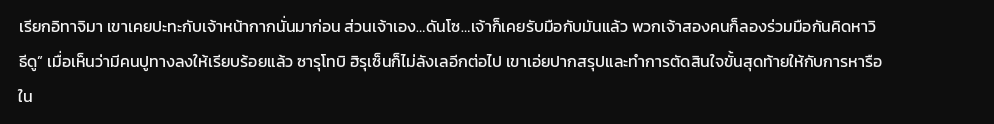เรียกอิทาจิมา เขาเคยปะทะกับเจ้าหน้ากากนั่นมาก่อน ส่วนเจ้าเอง…ดันโซ…เจ้าก็เคยรับมือกับมันแล้ว พวกเจ้าสองคนก็ลองร่วมมือกันคิดหาวิธีดู” เมื่อเห็นว่ามีคนปูทางลงให้เรียบร้อยแล้ว ซารุโทบิ ฮิรุเซ็นก็ไม่ลังเลอีกต่อไป เขาเอ่ยปากสรุปและทำการตัดสินใจขั้นสุดท้ายให้กับการหารือใน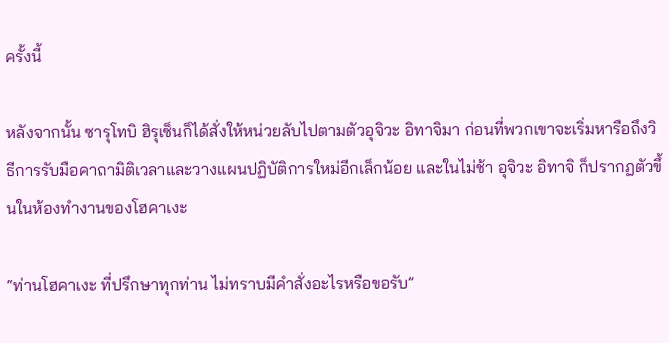ครั้งนี้

หลังจากนั้น ซารุโทบิ ฮิรุเซ็นก็ได้สั่งให้หน่วยลับไปตามตัวอุจิวะ อิทาจิมา ก่อนที่พวกเขาจะเริ่มหารือถึงวิธีการรับมือคาถามิติเวลาและวางแผนปฏิบัติการใหม่อีกเล็กน้อย และในไม่ช้า อุจิวะ อิทาจิ ก็ปรากฏตัวขึ้นในห้องทำงานของโฮคาเงะ

“ท่านโฮคาเงะ ที่ปรึกษาทุกท่าน ไม่ทราบมีคำสั่งอะไรหรือขอรับ”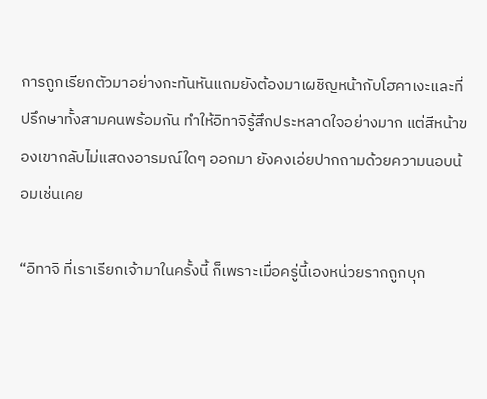การถูกเรียกตัวมาอย่างกะทันหันแถมยังต้องมาเผชิญหน้ากับโฮคาเงะและที่ปรึกษาทั้งสามคนพร้อมกัน ทำให้อิทาจิรู้สึกประหลาดใจอย่างมาก แต่สีหน้าของเขากลับไม่แสดงอารมณ์ใดๆ ออกมา ยังคงเอ่ยปากถามด้วยความนอบน้อมเช่นเคย

“อิทาจิ ที่เราเรียกเจ้ามาในครั้งนี้ ก็เพราะเมื่อครู่นี้เองหน่วยรากถูกบุก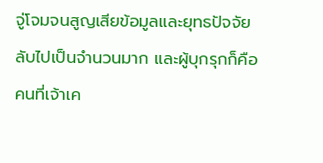จู่โจมจนสูญเสียข้อมูลและยุทธปัจจัยลับไปเป็นจำนวนมาก และผู้บุกรุกก็คือคนที่เจ้าเค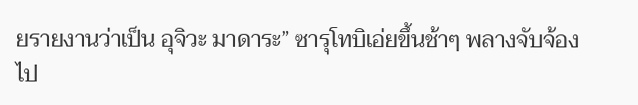ยรายงานว่าเป็น อุจิวะ มาดาระ” ซารุโทบิเอ่ยขึ้นช้าๆ พลางจับจ้องไป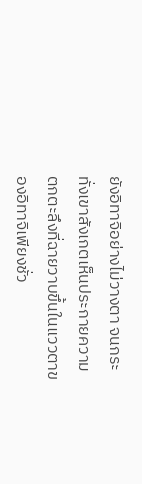ยังอิทาจิอย่างไม่วางตา จนกระทั่งเขาสังเกตเห็นประกายความตกตะลึงที่ฉายวาบขึ้นในแววตาของอิทาจิเพียงชั่ว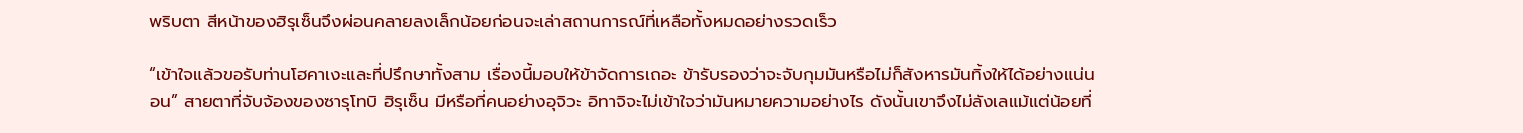พริบตา สีหน้าของฮิรุเซ็นจึงผ่อนคลายลงเล็กน้อยก่อนจะเล่าสถานการณ์ที่เหลือทั้งหมดอย่างรวดเร็ว

“เข้าใจแล้วขอรับท่านโฮคาเงะและที่ปรึกษาทั้งสาม เรื่องนี้มอบให้ข้าจัดการเถอะ ข้ารับรองว่าจะจับกุมมันหรือไม่ก็สังหารมันทิ้งให้ได้อย่างแน่นอน” สายตาที่จับจ้องของซารุโทบิ ฮิรุเซ็น มีหรือที่คนอย่างอุจิวะ อิทาจิจะไม่เข้าใจว่ามันหมายความอย่างไร ดังนั้นเขาจึงไม่ลังเลแม้แต่น้อยที่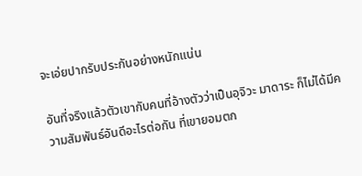จะเอ่ยปากรับประกันอย่างหนักแน่น

อันที่จริงแล้วตัวเขากับคนที่อ้างตัวว่าเป็นอุจิวะ มาดาระ ก็ไม่ได้มีความสัมพันธ์อันดีอะไรต่อกัน ที่เขายอมตก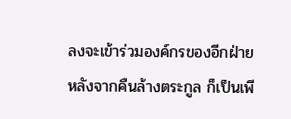ลงจะเข้าร่วมองค์กรของอีกฝ่ายหลังจากคืนล้างตระกูล ก็เป็นเพี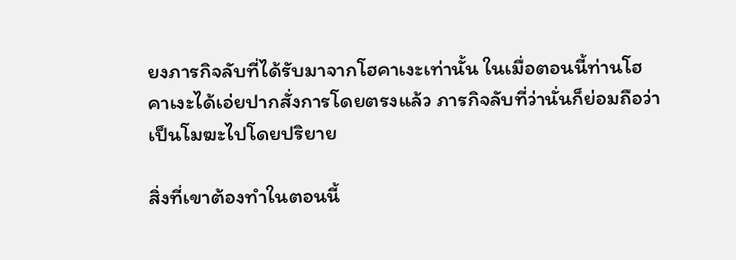ยงภารกิจลับที่ได้รับมาจากโฮคาเงะเท่านั้น ในเมื่อตอนนี้ท่านโฮคาเงะได้เอ่ยปากสั่งการโดยตรงแล้ว ภารกิจลับที่ว่านั่นก็ย่อมถือว่าเป็นโมฆะไปโดยปริยาย

สิ่งที่เขาต้องทำในตอนนี้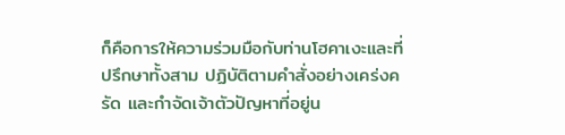ก็คือการให้ความร่วมมือกับท่านโฮคาเงะและที่ปรึกษาทั้งสาม ปฏิบัติตามคำสั่งอย่างเคร่งครัด และกำจัดเจ้าตัวปัญหาที่อยู่น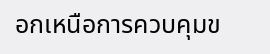อกเหนือการควบคุมข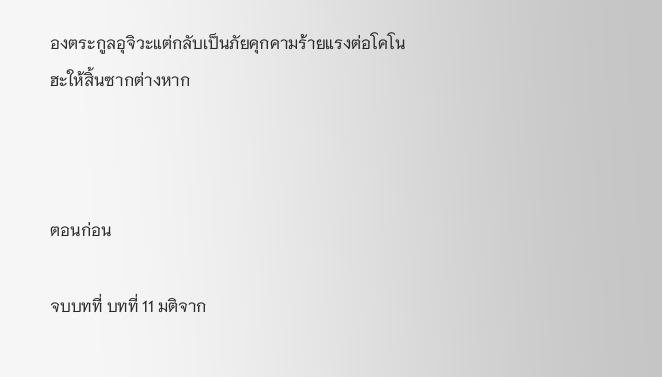องตระกูลอุจิวะแต่กลับเป็นภัยคุกคามร้ายแรงต่อโคโนฮะให้สิ้นซากต่างหาก



ตอนก่อน

จบบทที่ บทที่ 11 มติจาก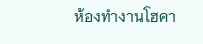ห้องทำงานโฮคา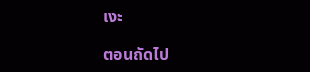เงะ

ตอนถัดไป